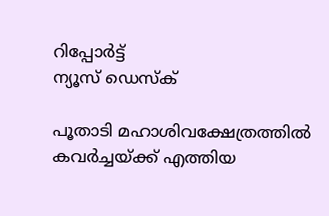റിപ്പോര്‍ട്ട്
ന്യൂസ് ഡെസ്ക്

പൂതാടി മഹാശിവക്ഷേത്രത്തിൽ കവർച്ചയ്ക്ക് എത്തിയ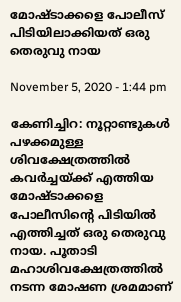മോഷ്ടാക്കളെ പോലീസ് പിടിയിലാക്കിയത് ഒരു തെരുവു നായ

November 5, 2020 - 1:44 pm

കേണിച്ചിറ: നൂറ്റാണ്ടുകള്‍ പഴക്കമുള്ള ശിവക്ഷേത്രത്തിൽ കവർച്ചയ്ക്ക് എത്തിയ മോഷ്ടാക്കളെ പോലീസിന്റെ പിടിയിൽ എത്തിച്ചത് ഒരു തെരുവു നായ. പൂതാടി മഹാശിവക്ഷേത്രത്തില്‍ നടന്ന മോഷണ ശ്രമമാണ്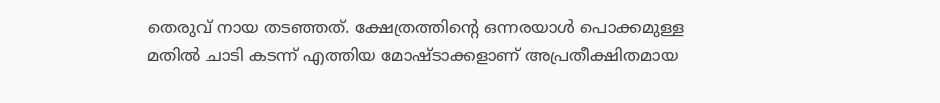തെരുവ് നായ തടഞ്ഞത്. ക്ഷേത്രത്തിന്റെ ഒന്നരയാള്‍ പൊക്കമുള്ള മതില്‍ ചാടി കടന്ന് എത്തിയ മോഷ്ടാക്കളാണ് അപ്രതീക്ഷിതമായ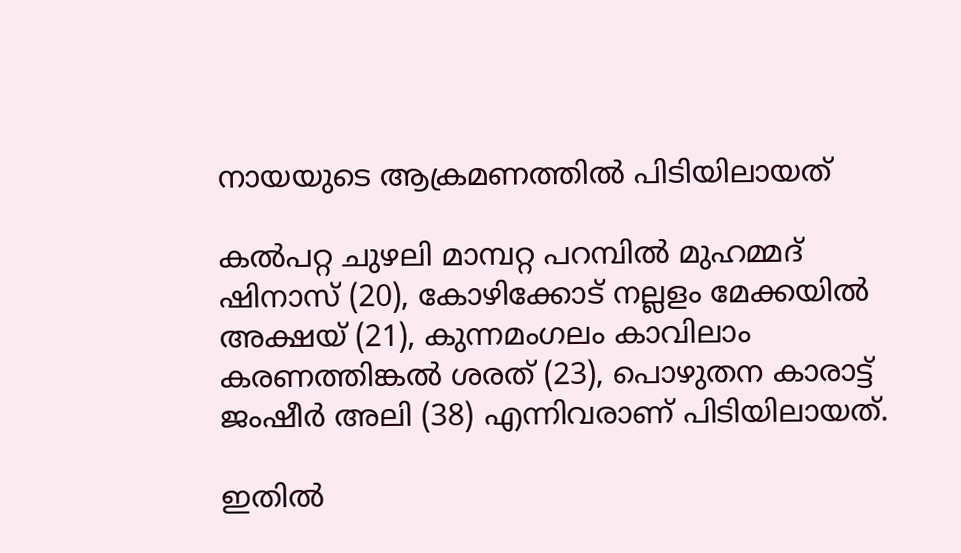നായയുടെ ആക്രമണത്തിൽ പിടിയിലായത്

കല്‍പറ്റ ചുഴലി മാമ്പറ്റ പറമ്പില്‍ മുഹമ്മദ് ഷിനാസ് (20), കോഴിക്കോട് നല്ലളം മേക്കയില്‍ അക്ഷയ് (21), കുന്നമംഗലം കാവിലാം കരണത്തിങ്കല്‍ ശരത് (23), പൊഴുതന കാരാട്ട് ജംഷീര്‍ അലി (38) എന്നിവരാണ് പിടിയിലായത്.

ഇതില്‍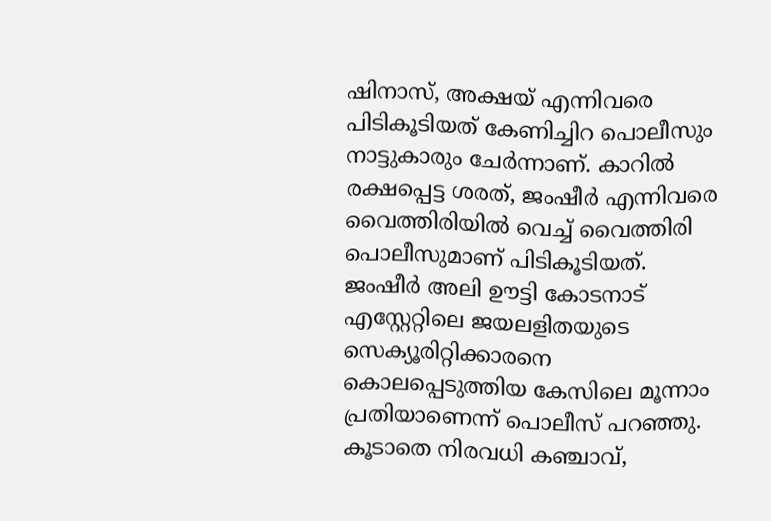ഷിനാസ്, അക്ഷയ് എന്നിവരെ പിടികൂടിയത് കേണിച്ചിറ പൊലീസും നാട്ടുകാരും ചേര്‍ന്നാണ്. കാറില്‍ രക്ഷപ്പെട്ട ശരത്, ജംഷീര്‍ എന്നിവരെ വൈത്തിരിയില്‍ വെച്ച്‌ വൈത്തിരി പൊലീസുമാണ് പിടികൂടിയത്. ജംഷീര്‍ അലി ഊട്ടി കോടനാട് എസ്റ്റേറ്റിലെ ജയലളിതയുടെ സെക്യൂരിറ്റിക്കാരനെ കൊലപ്പെടുത്തിയ കേസിലെ മൂന്നാം പ്രതിയാണെന്ന് പൊലീസ് പറഞ്ഞു. കൂടാതെ നിരവധി കഞ്ചാവ്,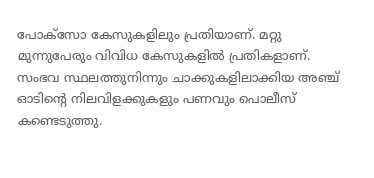പോക്സോ കേസുകളിലും പ്രതിയാണ്. മറ്റു മുന്നുപേരും വിവിധ കേസുകളില്‍ പ്രതികളാണ്. സംഭവ സ്ഥലത്തുനിന്നും ചാക്കുകളിലാക്കിയ അഞ്ച് ഓടിന്റെ നിലവിളക്കുകളും പണവും പൊലീസ് കണ്ടെടുത്തു.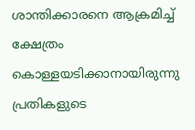ശാന്തിക്കാരനെ ആക്രമിച്ച് ക്ഷേത്രം കൊള്ളയടിക്കാനായിരുന്നു പ്രതികളുടെ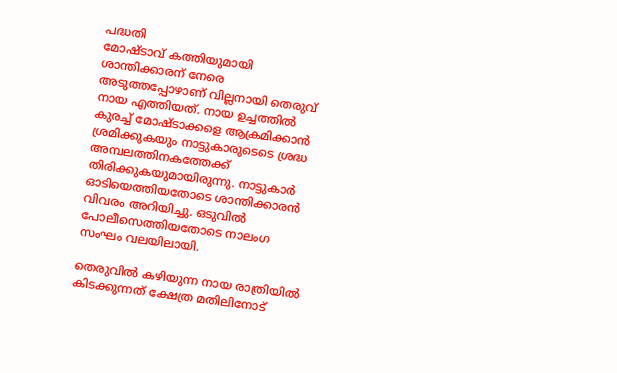പദ്ധതി
മോഷ്ടാവ് കത്തിയുമായി ശാന്തിക്കാരന് നേരെ അടുത്തപ്പോഴാണ് വില്ലനായി തെരുവ് നായ എത്തിയത്. നായ ഉച്ചത്തില്‍ കുരച്ച്‌ മോഷ്ടാക്കളെ ആക്രമിക്കാൻ ശ്രമിക്കുകയും നാട്ടുകാരുടെടെ ശ്രദ്ധ അമ്പലത്തിനകത്തേക്ക് തിരിക്കുകയുമായിരുന്നു. നാട്ടുകാർ ഓടിയെത്തിയതോടെ ശാന്തിക്കാരൻ വിവരം അറിയിച്ചു. ഒടുവിൽ പോലീസെത്തിയതോടെ നാലംഗ സംഘം വലയിലായി.

തെരുവില്‍ കഴിയുന്ന നായ രാത്രിയിൽ കിടക്കുന്നത് ക്ഷേത്ര മതിലിനോട്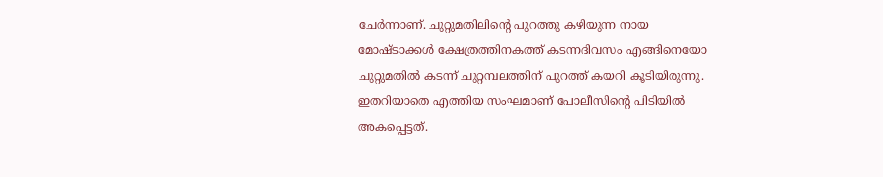ചേര്‍ന്നാണ്. ചുറ്റുമതിലിന്റെ പുറത്തു കഴിയുന്ന നായ മോഷ്ടാക്കള്‍ ക്ഷേത്രത്തിനകത്ത് കടന്നദിവസം എങ്ങിനെയോ ചുറ്റുമതില്‍ കടന്ന് ചുറ്റമ്പലത്തിന് പുറത്ത് കയറി കൂടിയിരുന്നു. ഇതറിയാതെ എത്തിയ സംഘമാണ് പോലീസിന്റെ പിടിയിൽ അകപ്പെട്ടത്.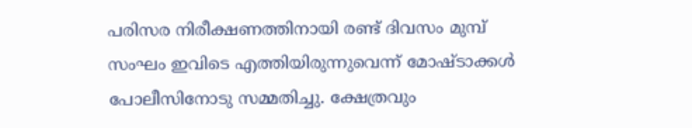പരിസര നിരീക്ഷണത്തിനായി രണ്ട് ദിവസം മുമ്പ് സംഘം ഇവിടെ എത്തിയിരുന്നുവെന്ന് മോഷ്ടാക്കൾ പോലീസിനോടു സമ്മതിച്ചു. ക്ഷേത്രവും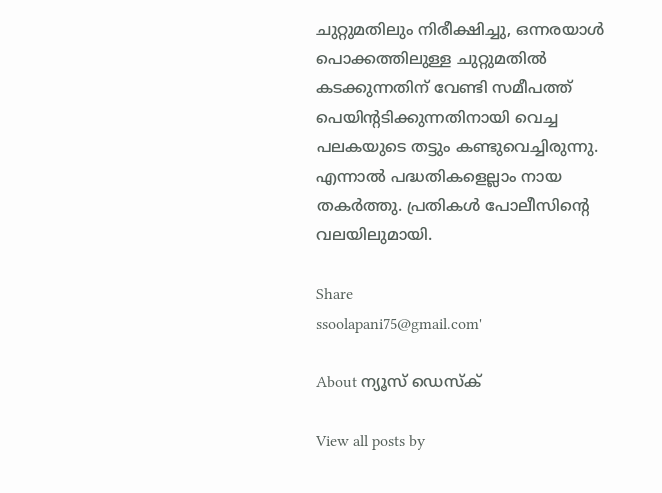ചുറ്റുമതിലും നിരീക്ഷിച്ചു, ഒന്നരയാള്‍ പൊക്കത്തിലുള്ള ചുറ്റുമതില്‍ കടക്കുന്നതിന് വേണ്ടി സമീപത്ത് പെയിന്റടിക്കുന്നതിനായി വെച്ച പലകയുടെ തട്ടും കണ്ടുവെച്ചിരുന്നു. എന്നാൽ പദ്ധതികളെല്ലാം നായ തകർത്തു. പ്രതികൾ പോലീസിന്റെ വലയിലുമായി.

Share
ssoolapani75@gmail.com'

About ന്യൂസ് ഡെസ്ക്

View all posts by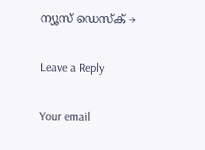ന്യൂസ് ഡെസ്ക് →

Leave a Reply

Your email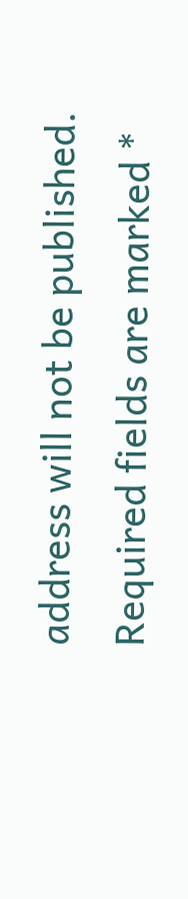address will not be published. Required fields are marked *